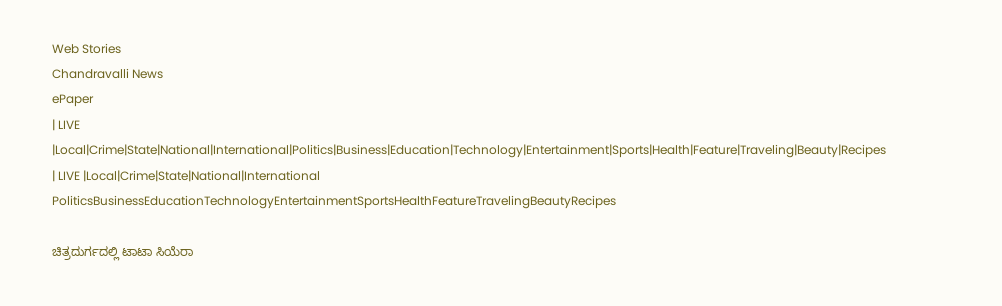Web Stories
Chandravalli News
ePaper
| LIVE |Local|Crime|State|National|International|Politics|Business|Education|Technology|Entertainment|Sports|Health|Feature|Traveling|Beauty|Recipes
| LIVE |Local|Crime|State|National|International
PoliticsBusinessEducationTechnologyEntertainmentSportsHealthFeatureTravelingBeautyRecipes

ಚಿತ್ರದುರ್ಗದಲ್ಲಿ ಟಾಟಾ ಸಿಯೆರಾ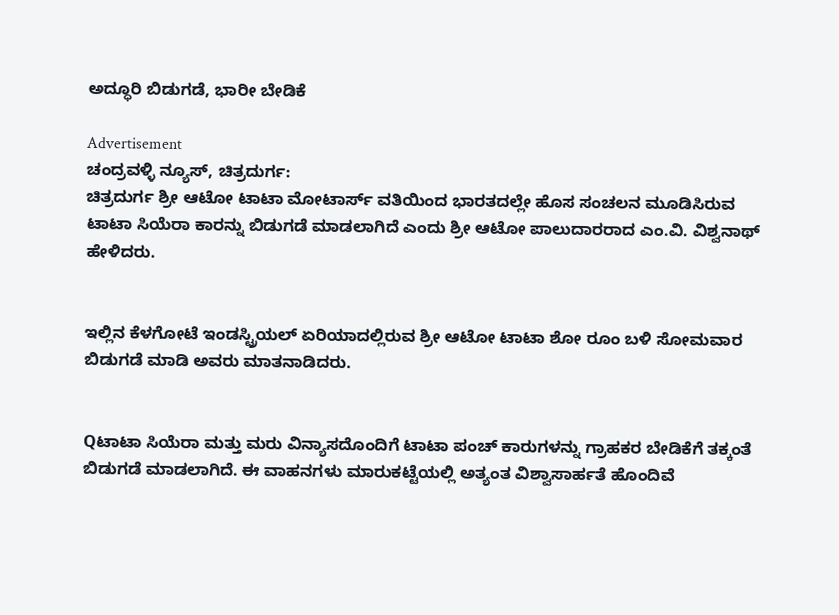ಅದ್ಧೂರಿ ಬಿಡುಗಡೆ, ಭಾರೀ ಬೇಡಿಕೆ

Advertisement
ಚಂದ್ರವಳ್ಳಿ ನ್ಯೂಸ್, ಚಿತ್ರದುರ್ಗ:
ಚಿತ್ರದುರ್ಗ ಶ್ರೀ ಆಟೋ ಟಾಟಾ ಮೋಟಾರ್ಸ್ ವತಿಯಿಂದ ಭಾರತದಲ್ಲೇ ಹೊಸ ಸಂಚಲನ ಮೂಡಿಸಿರುವ ಟಾಟಾ ಸಿಯೆರಾ ಕಾರನ್ನು ಬಿಡುಗಡೆ ಮಾಡಲಾಗಿದೆ ಎಂದು ಶ್ರೀ ಆಟೋ ಪಾಲುದಾರರಾದ ಎಂ.ವಿ. ವಿಶ್ವನಾಥ್ ಹೇಳಿದರು.


ಇಲ್ಲಿನ ಕೆಳಗೋಟೆ ಇಂಡಸ್ಟ್ರಿಯಲ್ ಏರಿಯಾದಲ್ಲಿರುವ ಶ್ರೀ ಆಟೋ ಟಾಟಾ ಶೋ ರೂಂ ಬಳಿ ಸೋಮವಾರ ಬಿಡುಗಡೆ ಮಾಡಿ ಅವರು ಮಾತನಾಡಿದರು.


Qಟಾಟಾ ಸಿಯೆರಾ ಮತ್ತು ಮರು ವಿನ್ಯಾಸದೊಂದಿಗೆ ಟಾಟಾ ಪಂಚ್ ಕಾರುಗಳನ್ನು ಗ್ರಾಹಕರ ಬೇಡಿಕೆಗೆ ತಕ್ಕಂತೆ ಬಿಡುಗಡೆ ಮಾಡಲಾಗಿದೆ. ಈ ವಾಹನಗಳು ಮಾರುಕಟ್ಟೆಯಲ್ಲಿ ಅತ್ಯಂತ ವಿಶ್ವಾಸಾರ್ಹತೆ ಹೊಂದಿವೆ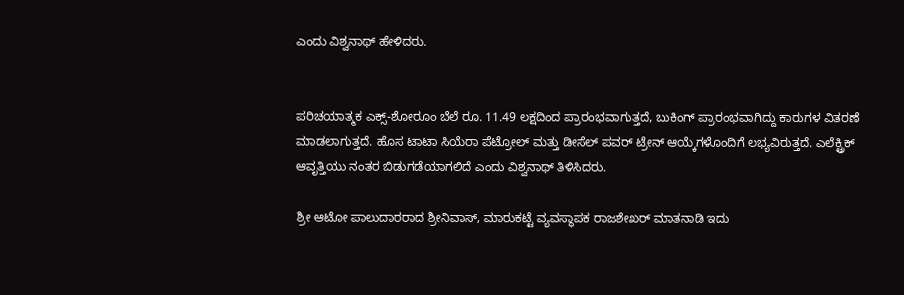ಎಂದು ವಿಶ್ವನಾಥ್ ಹೇಳಿದರು.


ಪರಿಚಯಾತ್ಮಕ ಎಕ್ಸ್-ಶೋರೂಂ ಬೆಲೆ ರೂ. 11.49 ಲಕ್ಷದಿಂದ ಪ್ರಾರಂಭವಾಗುತ್ತದೆ, ಬುಕಿಂಗ್ ಪ್ರಾರಂಭವಾಗಿದ್ದು ಕಾರುಗಳ ವಿತರಣೆ ಮಾಡಲಾಗುತ್ತದೆ. ಹೊಸ ಟಾಟಾ ಸಿಯೆರಾ ಪೆಟ್ರೋಲ್ ಮತ್ತು ಡೀಸೆಲ್ ಪವರ್‌ ಟ್ರೇನ್ ಆಯ್ಕೆಗಳೊಂದಿಗೆ ಲಭ್ಯವಿರುತ್ತದೆ. ಎಲೆಕ್ಟ್ರಿಕ್ ಆವೃತ್ತಿಯು ನಂತರ ಬಿಡುಗಡೆಯಾಗಲಿದೆ ಎಂದು ವಿಶ್ವನಾಥ್ ತಿಳಿಸಿದರು.

ಶ್ರೀ ಆಟೋ ಪಾಲುದಾರರಾದ ಶ್ರೀನಿವಾಸ್, ಮಾರುಕಟ್ಟೆ ವ್ಯವಸ್ಥಾಪಕ ರಾಜಶೇಖರ್ ಮಾತನಾಡಿ ಇದು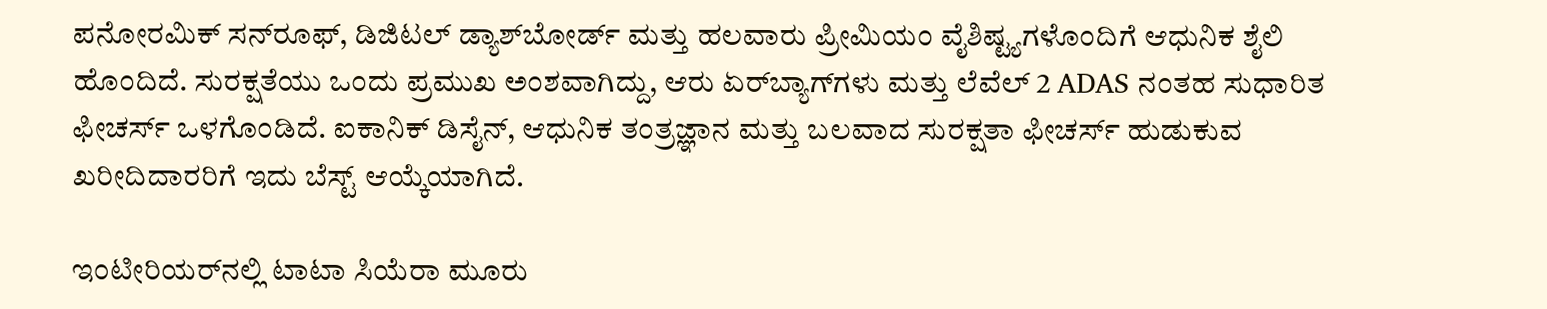ಪನೋರಮಿಕ್ ಸನ್‌ರೂಫ್, ಡಿಜಿಟಲ್ ಡ್ಯಾಶ್‌ಬೋರ್ಡ್ ಮತ್ತು ಹಲವಾರು ಪ್ರೀಮಿಯಂ ವೈಶಿಷ್ಟ್ಯಗಳೊಂದಿಗೆ ಆಧುನಿಕ ಶೈಲಿ ಹೊಂದಿದೆ. ಸುರಕ್ಷತೆಯು ಒಂದು ಪ್ರಮುಖ ಅಂಶವಾಗಿದ್ದು, ಆರು ಏರ್‌ಬ್ಯಾಗ್‌ಗಳು ಮತ್ತು ಲೆವೆಲ್ 2 ADAS ನಂತಹ ಸುಧಾರಿತ ಫೀಚರ್ಸ್ ಒಳಗೊಂಡಿದೆ. ಐಕಾನಿಕ್ ಡಿಸೈನ್, ಆಧುನಿಕ ತಂತ್ರಜ್ಞಾನ ಮತ್ತು ಬಲವಾದ ಸುರಕ್ಷತಾ ಫೀಚರ್ಸ್ ಹುಡುಕುವ ಖರೀದಿದಾರರಿಗೆ ಇದು ಬೆಸ್ಟ್ ಆಯ್ಕೆಯಾಗಿದೆ.

ಇಂಟೀರಿಯರ್‌ನಲ್ಲಿ ಟಾಟಾ ಸಿಯೆರಾ ಮೂರು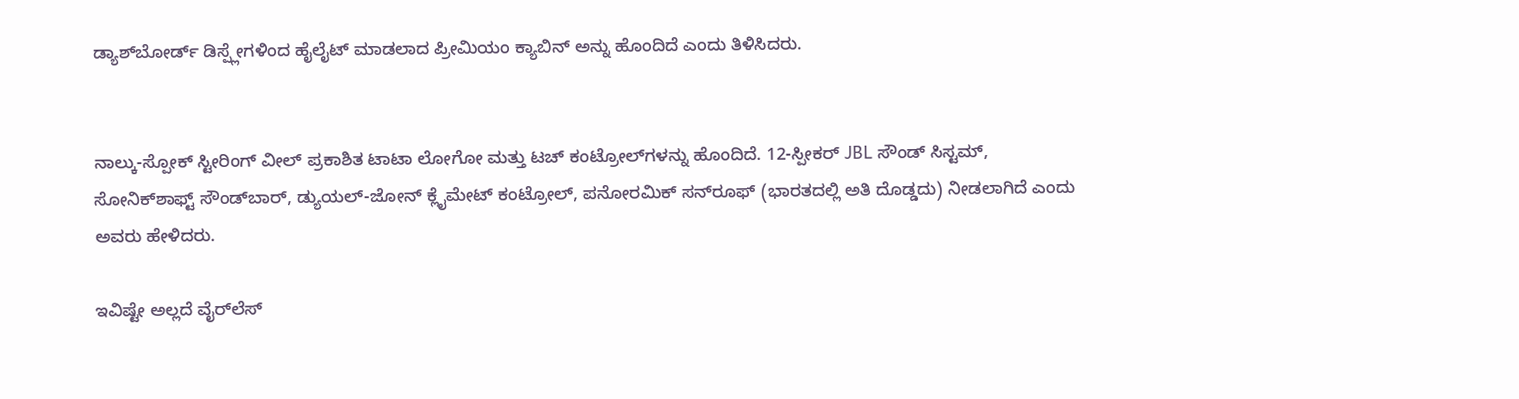ಡ್ಯಾಶ್‌ಬೋರ್ಡ್ ಡಿಸ್ಪ್ಲೇಗಳಿಂದ ಹೈಲೈಟ್ ಮಾಡಲಾದ ಪ್ರೀಮಿಯಂ ಕ್ಯಾಬಿನ್ ಅನ್ನು ಹೊಂದಿದೆ ಎಂದು ತಿಳಿಸಿದರು.


ನಾಲ್ಕು-ಸ್ಪೋಕ್ ಸ್ಟೀರಿಂಗ್ ವೀಲ್ ಪ್ರಕಾಶಿತ ಟಾಟಾ ಲೋಗೋ ಮತ್ತು ಟಚ್ ಕಂಟ್ರೋಲ್‌ಗಳನ್ನು ಹೊಂದಿದೆ. 12-ಸ್ಪೀಕರ್ JBL ಸೌಂಡ್ ಸಿಸ್ಟಮ್, ಸೋನಿಕ್‌ಶಾಫ್ಟ್ ಸೌಂಡ್‌ಬಾರ್, ಡ್ಯುಯಲ್-ಜೋನ್ ಕ್ಲೈಮೇಟ್ ಕಂಟ್ರೋಲ್, ಪನೋರಮಿಕ್ ಸನ್‌ರೂಫ್ (ಭಾರತದಲ್ಲಿ ಅತಿ ದೊಡ್ಡದು) ನೀಡಲಾಗಿದೆ ಎಂದು ಅವರು ಹೇಳಿದರು.

ಇವಿಷ್ಟೇ ಅಲ್ಲದೆ ವೈರ್‌ಲೆಸ್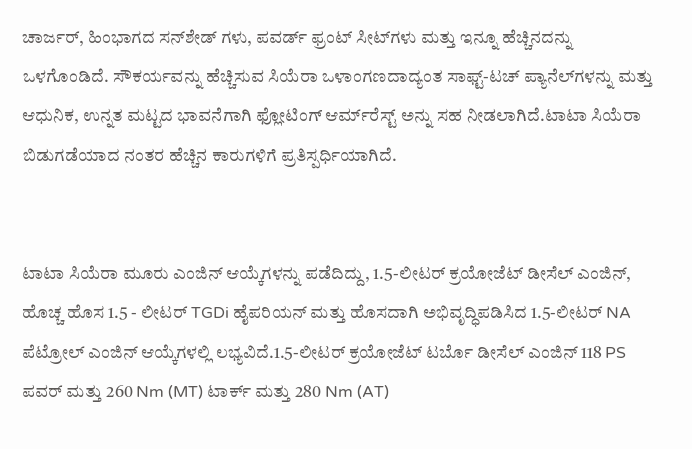ಚಾರ್ಜರ್, ಹಿಂಭಾಗದ ಸನ್‌ಶೇಡ್ ‌ಗಳು, ಪವರ್ಡ್ ಫ್ರಂಟ್ ಸೀಟ್‌ಗಳು ಮತ್ತು ಇನ್ನೂ ಹೆಚ್ಚಿನದನ್ನು ಒಳಗೊಂಡಿದೆ. ಸೌಕರ್ಯವನ್ನು ಹೆಚ್ಚಿಸುವ ಸಿಯೆರಾ ಒಳಾಂಗಣದಾದ್ಯಂತ ಸಾಫ್ಟ್-ಟಚ್ ಪ್ಯಾನೆಲ್‌ಗಳನ್ನು ಮತ್ತು ಆಧುನಿಕ, ಉನ್ನತ ಮಟ್ಟದ ಭಾವನೆಗಾಗಿ ಫ್ಲೋಟಿಂಗ್ ಆರ್ಮ್‌ರೆಸ್ಟ್ ಅನ್ನು ಸಹ ನೀಡಲಾಗಿದೆ.ಟಾಟಾ ಸಿಯೆರಾ ಬಿಡುಗಡೆಯಾದ ನಂತರ ಹೆಚ್ಚಿನ ಕಾರುಗಳಿಗೆ ಪ್ರತಿಸ್ಪರ್ಧಿಯಾಗಿದೆ.


ಟಾಟಾ ಸಿಯೆರಾ ಮೂರು ಎಂಜಿನ್ ಆಯ್ಕೆಗಳನ್ನು ಪಡೆದಿದ್ದು, 1.5-ಲೀಟರ್ ಕ್ರಯೋಜೆಟ್ ಡೀಸೆಲ್ ಎಂಜಿನ್, ಹೊಚ್ಚ ಹೊಸ 1.5 - ಲೀಟರ್ TGDi ಹೈಪರಿಯನ್ ಮತ್ತು ಹೊಸದಾಗಿ ಅಭಿವೃದ್ಧಿಪಡಿಸಿದ 1.5-ಲೀಟರ್ NA ಪೆಟ್ರೋಲ್ ಎಂಜಿನ್ ಆಯ್ಕೆಗಳಲ್ಲಿ ಲಭ್ಯವಿದೆ.1.5-ಲೀಟರ್ ಕ್ರಯೋಜೆಟ್ ಟರ್ಬೊ ಡೀಸೆಲ್ ಎಂಜಿನ್ 118 PS ಪವರ್ ಮತ್ತು 260 Nm (MT) ಟಾರ್ಕ್ ಮತ್ತು 280 Nm (AT)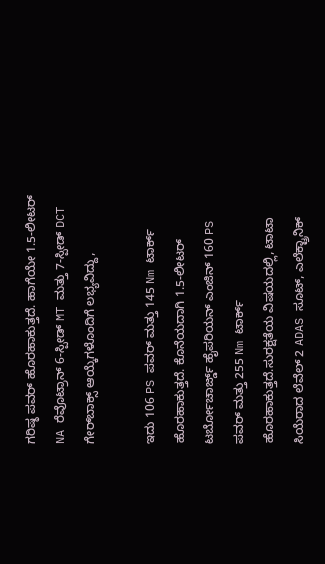ಗರಿಷ್ಠ ಪವರ್ ಹೊರಹಾಕುತ್ತದೆ. ಹಾಗೆಯೇ 1.5-ಲೀಟರ್ NA ರೆವೊಟ್ರಾನ್ 6-ಸ್ಪೀಡ್ MT ಮತ್ತು 7-ಸ್ಪೀಡ್ DCT ಗೇರ್‌ಬಾಕ್ಸ್ ಆಯ್ಕೆಗಳೊಂದಿಗೆ ಲಭ್ಯವಿದ್ದು,

ಇದು 106 PS ಪವರ್ ಮತ್ತು 145 Nm ಟಾರ್ಕ್ ಹೊರಹಾಕುತ್ತದೆ. ಕೊನೆಯದಾಗಿ 1.5-ಲೀಟರ್ ಟರ್ಬೋಚಾರ್ಜ್ಡ್ ಹೈಪರಿಯನ್ ಎಂಜಿನ್ 160 PS ಪವರ್ ಮತ್ತು 255 Nm ಟಾರ್ಕ್ ಹೊರಹಾಕುತ್ತದೆ.ಸುರಕ್ಷತೆಯ ವಿಷಯದಲ್ಲಿ, ಟಾಟಾ ಸಿಯೆರಾದ ಲೆವೆಲ್ 2 ADAS ಸೂಟ್, ಎಲೆಕ್ಟ್ರಾನಿಕ್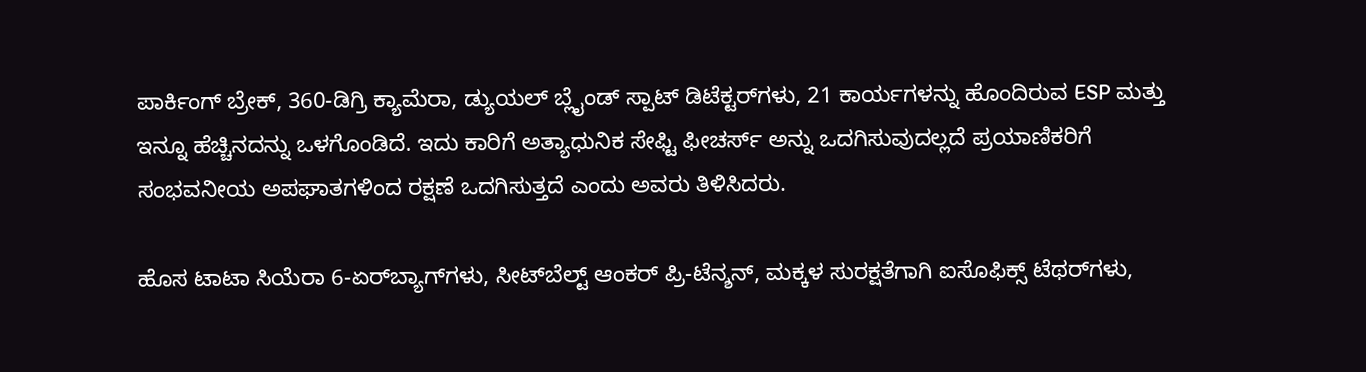ಪಾರ್ಕಿಂಗ್ ಬ್ರೇಕ್, 360-ಡಿಗ್ರಿ ಕ್ಯಾಮೆರಾ, ಡ್ಯುಯಲ್ ಬ್ಲೈಂಡ್ ಸ್ಪಾಟ್ ಡಿಟೆಕ್ಟರ್‌ಗಳು, 21 ಕಾರ್ಯಗಳನ್ನು ಹೊಂದಿರುವ ESP ಮತ್ತು ಇನ್ನೂ ಹೆಚ್ಚಿನದನ್ನು ಒಳಗೊಂಡಿದೆ. ಇದು ಕಾರಿಗೆ ಅತ್ಯಾಧುನಿಕ ಸೇಫ್ಟಿ ಫೀಚರ್ಸ್ ಅನ್ನು ಒದಗಿಸುವುದಲ್ಲದೆ ಪ್ರಯಾಣಿಕರಿಗೆ ಸಂಭವನೀಯ ಅಪಘಾತಗಳಿಂದ ರಕ್ಷಣೆ ಒದಗಿಸುತ್ತದೆ ಎಂದು ಅವರು ತಿಳಿಸಿದರು.

ಹೊಸ ಟಾಟಾ ಸಿಯೆರಾ 6-ಏರ್‌ಬ್ಯಾಗ್‌ಗಳು, ಸೀಟ್‌ಬೆಲ್ಟ್ ಆಂಕರ್ ಪ್ರಿ-ಟೆನ್ಶನ್, ಮಕ್ಕಳ ಸುರಕ್ಷತೆಗಾಗಿ ಐಸೊಫಿಕ್ಸ್ ಟೆಥರ್‌ಗಳು,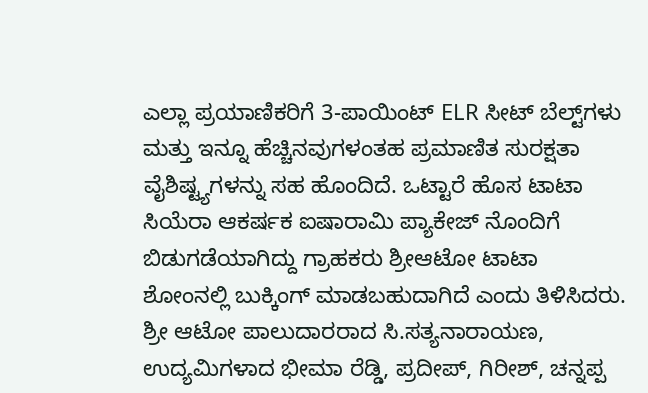ಎಲ್ಲಾ ಪ್ರಯಾಣಿಕರಿಗೆ 3-ಪಾಯಿಂಟ್ ELR ಸೀಟ್ ಬೆಲ್ಟ್‌ಗಳು ಮತ್ತು ಇನ್ನೂ ಹೆಚ್ಚಿನವುಗಳಂತಹ ಪ್ರಮಾಣಿತ ಸುರಕ್ಷತಾ ವೈಶಿಷ್ಟ್ಯಗಳನ್ನು ಸಹ ಹೊಂದಿದೆ. ಒಟ್ಟಾರೆ ಹೊಸ ಟಾಟಾ ಸಿಯೆರಾ ಆಕರ್ಷಕ ಐಷಾರಾಮಿ ಪ್ಯಾಕೇಜ್ ನೊಂದಿಗೆ ಬಿಡುಗಡೆಯಾಗಿದ್ದು ಗ್ರಾಹಕರು ಶ್ರೀಆಟೋ ಟಾಟಾ ಶೋಂನಲ್ಲಿ ಬುಕ್ಕಿಂಗ್ ಮಾಡಬಹುದಾಗಿದೆ ಎಂದು ತಿಳಿಸಿದರು.
ಶ್ರೀ ಆಟೋ ಪಾಲುದಾರರಾದ ಸಿ.ಸತ್ಯನಾರಾಯಣ, ಉದ್ಯಮಿಗಳಾದ ಭೀಮಾ ರೆಡ್ಡಿ, ಪ್ರದೀಪ್, ಗಿರೀಶ್, ಚನ್ನಪ್ಪ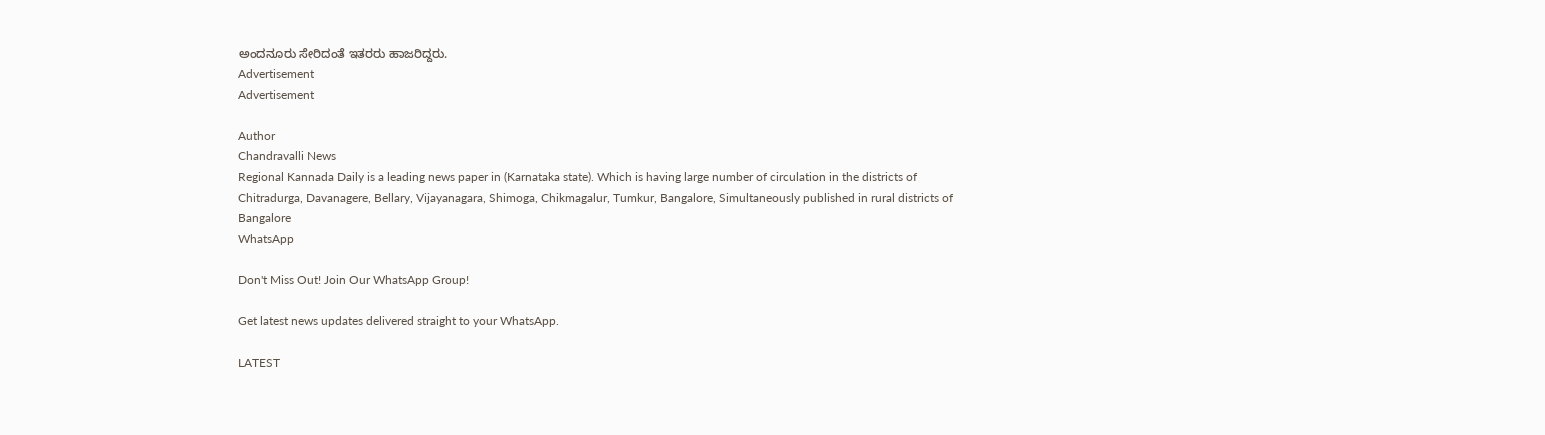ಅಂದನೂರು ಸೇರಿದಂತೆ ಇತರರು ಹಾಜರಿದ್ದರು.
Advertisement
Advertisement

Author
Chandravalli News
Regional Kannada Daily is a leading news paper in (Karnataka state). Which is having large number of circulation in the districts of Chitradurga, Davanagere, Bellary, Vijayanagara, Shimoga, Chikmagalur, Tumkur, Bangalore, Simultaneously published in rural districts of Bangalore
WhatsApp

Don't Miss Out! Join Our WhatsApp Group!

Get latest news updates delivered straight to your WhatsApp.

LATEST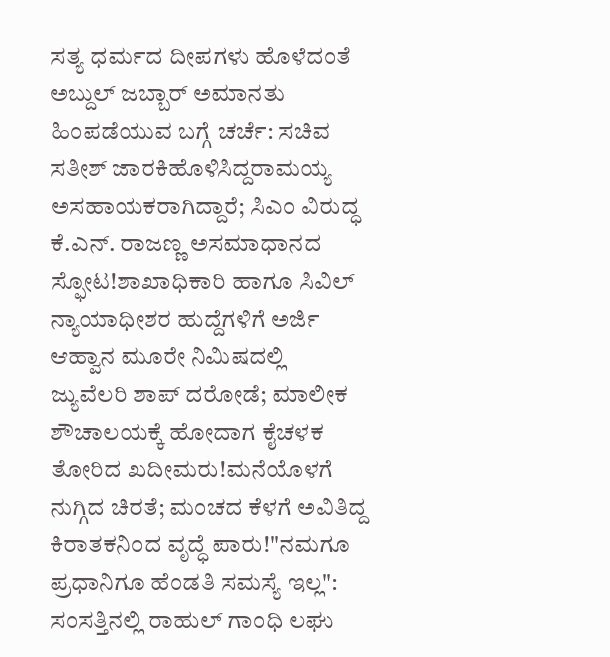ಸತ್ಯ ಧರ್ಮದ ದೀಪಗಳು ಹೊಳೆದಂತೆ ಅಬ್ದುಲ್ ಜಬ್ಬಾರ್ ಅಮಾನತು ಹಿಂಪಡೆಯುವ ಬಗ್ಗೆ ಚರ್ಚೆ: ಸಚಿವ ಸತೀಶ್ ಜಾರಕಿಹೊಳಿಸಿದ್ದರಾಮಯ್ಯ ಅಸಹಾಯಕರಾಗಿದ್ದಾರೆ; ಸಿಎಂ ವಿರುದ್ಧ ಕೆ.ಎನ್. ರಾಜಣ್ಣ ಅಸಮಾಧಾನದ ಸ್ಫೋಟ!ಶಾಖಾಧಿಕಾರಿ ಹಾಗೂ ಸಿವಿಲ್ ನ್ಯಾಯಾಧೀಶರ ಹುದ್ದೆಗಳಿಗೆ ಅರ್ಜಿ ಆಹ್ವಾನ ಮೂರೇ ನಿಮಿಷದಲ್ಲಿ ಜ್ಯುವೆಲರಿ ಶಾಪ್ ದರೋಡೆ; ಮಾಲೀಕ ಶೌಚಾಲಯಕ್ಕೆ ಹೋದಾಗ ಕೈಚಳಕ ತೋರಿದ ಖದೀಮರು!ಮನೆಯೊಳಗೆ ನುಗ್ಗಿದ ಚಿರತೆ; ಮಂಚದ ಕೆಳಗೆ ಅವಿತಿದ್ದ ಕಿರಾತಕನಿಂದ ವೃದ್ಧೆ ಪಾರು!"ನಮಗೂ ಪ್ರಧಾನಿಗೂ ಹೆಂಡತಿ ಸಮಸ್ಯೆ ಇಲ್ಲ": ಸಂಸತ್ತಿನಲ್ಲಿ ರಾಹುಲ್ ಗಾಂಧಿ ಲಘು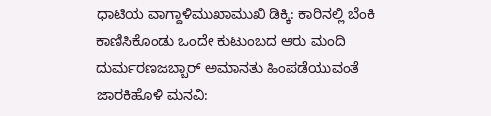ಧಾಟಿಯ ವಾಗ್ದಾಳಿಮುಖಾಮುಖಿ ಡಿಕ್ಕಿ: ಕಾರಿನಲ್ಲಿ ಬೆಂಕಿ ಕಾಣಿಸಿಕೊಂಡು ಒಂದೇ ಕುಟುಂಬದ ಆರು ಮಂದಿ ದುರ್ಮರಣಜಬ್ಬಾರ್ ಅಮಾನತು ಹಿಂಪಡೆಯುವಂತೆ ಜಾರಕಿಹೊಳಿ ಮನವಿ: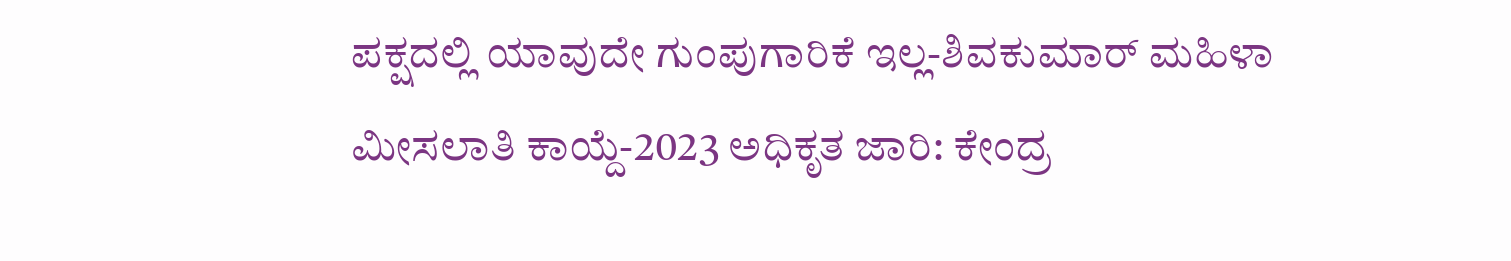ಪಕ್ಷದಲ್ಲಿ ಯಾವುದೇ ಗುಂಪುಗಾರಿಕೆ ಇಲ್ಲ-ಶಿವಕುಮಾರ್ ಮಹಿಳಾ ಮೀಸಲಾತಿ ಕಾಯ್ದೆ-2023 ಅಧಿಕೃತ ಜಾರಿ: ಕೇಂದ್ರ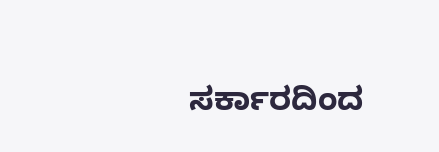ಸರ್ಕಾರದಿಂದ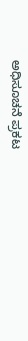ಅಧಿಸೂಚನೆ ಪ್ರಕಟ